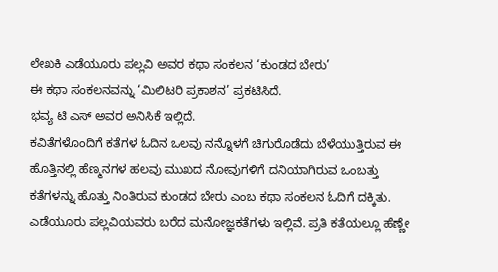ಲೇಖಕಿ ಎಡೆಯೂರು ಪಲ್ಲವಿ ಅವರ ಕಥಾ ಸಂಕಲನ ‘ಕುಂಡದ ಬೇರು’
ಈ ಕಥಾ ಸಂಕಲನವನ್ನು ‘ಮಿಲಿಟರಿ ಪ್ರಕಾಶನ’ ಪ್ರಕಟಿಸಿದೆ.
ಭವ್ಯ ಟಿ ಎಸ್ ಅವರ ಅನಿಸಿಕೆ ಇಲ್ಲಿದೆ.
ಕವಿತೆಗಳೊಂದಿಗೆ ಕತೆಗಳ ಓದಿನ ಒಲವು ನನ್ನೊಳಗೆ ಚಿಗುರೊಡೆದು ಬೆಳೆಯುತ್ತಿರುವ ಈ ಹೊತ್ತಿನಲ್ಲಿ ಹೆಣ್ಮನಗಳ ಹಲವು ಮುಖದ ನೋವುಗಳಿಗೆ ದನಿಯಾಗಿರುವ ಒಂಬತ್ತು ಕತೆಗಳನ್ನು ಹೊತ್ತು ನಿಂತಿರುವ ಕುಂಡದ ಬೇರು ಎಂಬ ಕಥಾ ಸಂಕಲನ ಓದಿಗೆ ದಕ್ಕಿತು. ಎಡೆಯೂರು ಪಲ್ಲವಿಯವರು ಬರೆದ ಮನೋಜ್ಞಕತೆಗಳು ಇಲ್ಲಿವೆ. ಪ್ರತಿ ಕತೆಯಲ್ಲೂ ಹೆಣ್ಣೇ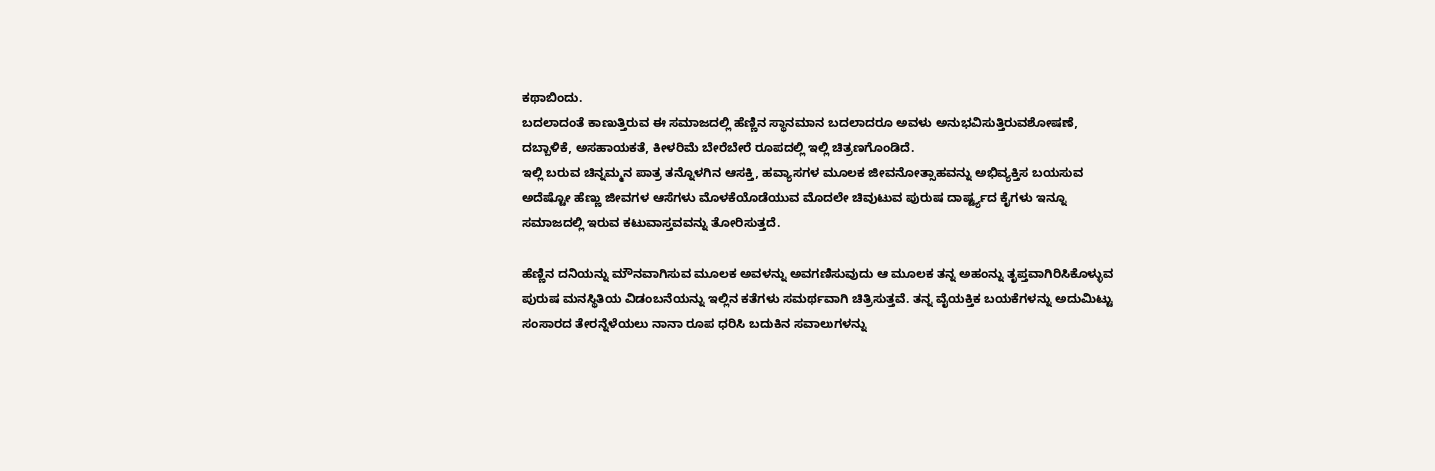ಕಥಾಬಿಂದು.
ಬದಲಾದಂತೆ ಕಾಣುತ್ತಿರುವ ಈ ಸಮಾಜದಲ್ಲಿ ಹೆಣ್ಣಿನ ಸ್ಥಾನಮಾನ ಬದಲಾದರೂ ಅವಳು ಅನುಭವಿಸುತ್ತಿರುವಶೋಷಣೆ, ದಬ್ಬಾಳಿಕೆ, ಅಸಹಾಯಕತೆ, ಕೀಳರಿಮೆ ಬೇರೆಬೇರೆ ರೂಪದಲ್ಲಿ ಇಲ್ಲಿ ಚಿತ್ರಣಗೊಂಡಿದೆ.
ಇಲ್ಲಿ ಬರುವ ಚಿನ್ನಮ್ಮನ ಪಾತ್ರ ತನ್ನೊಳಗಿನ ಆಸಕ್ತಿ, ಹವ್ಯಾಸಗಳ ಮೂಲಕ ಜೀವನೋತ್ಸಾಹವನ್ನು ಅಭಿವ್ಯಕ್ತಿಸ ಬಯಸುವ ಅದೆಷ್ಟೋ ಹೆಣ್ಣು ಜೀವಗಳ ಆಸೆಗಳು ಮೊಳಕೆಯೊಡೆಯುವ ಮೊದಲೇ ಚಿವುಟುವ ಪುರುಷ ದಾರ್ಷ್ಟ್ಯದ ಕೈಗಳು ಇನ್ನೂ ಸಮಾಜದಲ್ಲಿ ಇರುವ ಕಟುವಾಸ್ತವವನ್ನು ತೋರಿಸುತ್ತದೆ.

ಹೆಣ್ಣಿನ ದನಿಯನ್ನು ಮೌನವಾಗಿಸುವ ಮೂಲಕ ಅವಳನ್ನು ಅವಗಣಿಸುವುದು ಆ ಮೂಲಕ ತನ್ನ ಅಹಂನ್ನು ತೃಪ್ತವಾಗಿರಿಸಿಕೊಳ್ಳುವ ಪುರುಷ ಮನಸ್ಥಿತಿಯ ವಿಡಂಬನೆಯನ್ನು ಇಲ್ಲಿನ ಕತೆಗಳು ಸಮರ್ಥವಾಗಿ ಚಿತ್ರಿಸುತ್ತವೆ. ತನ್ನ ವೈಯಕ್ತಿಕ ಬಯಕೆಗಳನ್ನು ಅದುಮಿಟ್ಟು ಸಂಸಾರದ ತೇರನ್ನೆಳೆಯಲು ನಾನಾ ರೂಪ ಧರಿಸಿ ಬದುಕಿನ ಸವಾಲುಗಳನ್ನು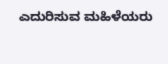ಎದುರಿಸುವ ಮಹಿಳೆಯರು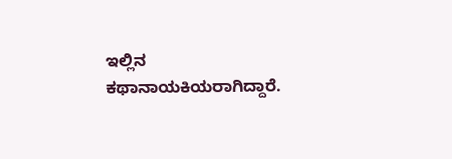ಇಲ್ಲಿನ ಕಥಾನಾಯಕಿಯರಾಗಿದ್ದಾರೆ.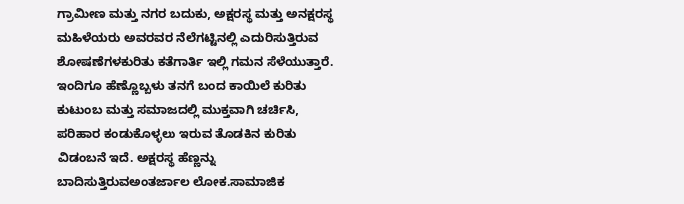ಗ್ರಾಮೀಣ ಮತ್ತು ನಗರ ಬದುಕು, ಅಕ್ಷರಸ್ಥ ಮತ್ತು ಅನಕ್ಷರಸ್ಥ ಮಹಿಳೆಯರು ಅವರವರ ನೆಲೆಗಟ್ಟಿನಲ್ಲಿ ಎದುರಿಸುತ್ತಿರುವ ಶೋಷಣೆಗಳಕುರಿತು ಕತೆಗಾರ್ತಿ ಇಲ್ಲಿ ಗಮನ ಸೆಳೆಯುತ್ತಾರೆ.
ಇಂದಿಗೂ ಹೆಣ್ಣೊಬ್ಬಳು ತನಗೆ ಬಂದ ಕಾಯಿಲೆ ಕುರಿತು ಕುಟುಂಬ ಮತ್ತು ಸಮಾಜದಲ್ಲಿ ಮುಕ್ತವಾಗಿ ಚರ್ಚಿಸಿ, ಪರಿಹಾರ ಕಂಡುಕೊಳ್ಳಲು ಇರುವ ತೊಡಕಿನ ಕುರಿತು ವಿಡಂಬನೆ ಇದೆ. ಅಕ್ಷರಸ್ಥ ಹೆಣ್ಣನ್ನು ಬಾದಿಸುತ್ತಿರುವಅಂತರ್ಜಾಲ ಲೋಕ.ಸಾಮಾಜಿಕ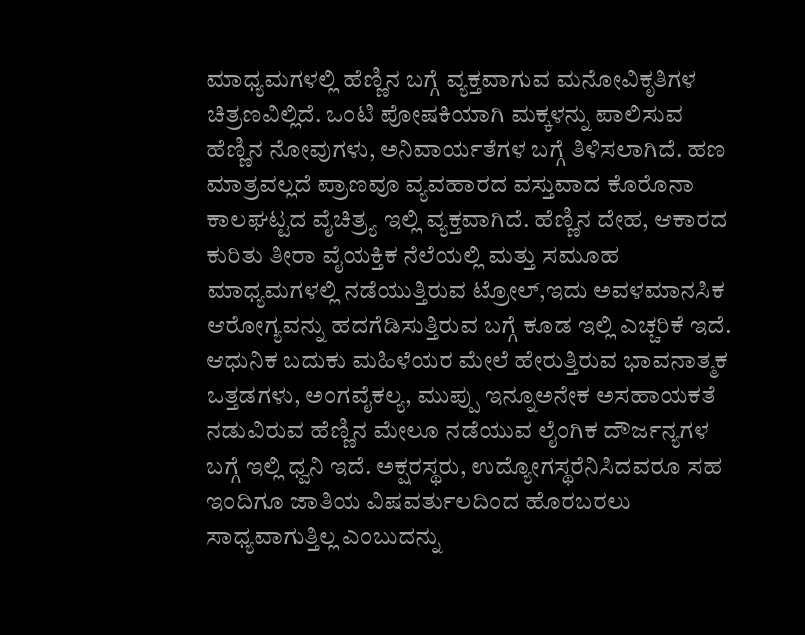ಮಾಧ್ಯಮಗಳಲ್ಲಿ ಹೆಣ್ಣಿನ ಬಗ್ಗೆ ವ್ಯಕ್ತವಾಗುವ ಮನೋವಿಕೃತಿಗಳ ಚಿತ್ರಣವಿಲ್ಲಿದೆ. ಒಂಟಿ ಪೋಷಕಿಯಾಗಿ ಮಕ್ಕಳನ್ನು ಪಾಲಿಸುವ ಹೆಣ್ಣಿನ ನೋವುಗಳು, ಅನಿವಾರ್ಯತೆಗಳ ಬಗ್ಗೆ ತಿಳಿಸಲಾಗಿದೆ. ಹಣ ಮಾತ್ರವಲ್ಲದೆ ಪ್ರಾಣವೂ ವ್ಯವಹಾರದ ವಸ್ತುವಾದ ಕೊರೊನಾ ಕಾಲಘಟ್ಟದ ವೈಚಿತ್ರ್ಯ ಇಲ್ಲಿ ವ್ಯಕ್ತವಾಗಿದೆ. ಹೆಣ್ಣಿನ ದೇಹ, ಆಕಾರದ ಕುರಿತು ತೀರಾ ವೈಯಕ್ತಿಕ ನೆಲೆಯಲ್ಲಿ ಮತ್ತು ಸಮೂಹ ಮಾಧ್ಯಮಗಳಲ್ಲಿ ನಡೆಯುತ್ತಿರುವ ಟ್ರೋಲ್,ಇದು ಅವಳಮಾನಸಿಕ ಆರೋಗ್ಯವನ್ನು ಹದಗೆಡಿಸುತ್ತಿರುವ ಬಗ್ಗೆ ಕೂಡ ಇಲ್ಲಿ ಎಚ್ಚರಿಕೆ ಇದೆ.
ಆಧುನಿಕ ಬದುಕು ಮಹಿಳೆಯರ ಮೇಲೆ ಹೇರುತ್ತಿರುವ ಭಾವನಾತ್ಮಕ ಒತ್ತಡಗಳು, ಅಂಗವೈಕಲ್ಯ, ಮುಪ್ಪು ಇನ್ನೂಅನೇಕ ಅಸಹಾಯಕತೆ ನಡುವಿರುವ ಹೆಣ್ಣಿನ ಮೇಲೂ ನಡೆಯುವ ಲೈಂಗಿಕ ದೌರ್ಜನ್ಯಗಳ ಬಗ್ಗೆ ಇಲ್ಲಿ ಧ್ವನಿ ಇದೆ. ಅಕ್ಷರಸ್ಥರು, ಉದ್ಯೋಗಸ್ಥರೆನಿಸಿದವರೂ ಸಹ ಇಂದಿಗೂ ಜಾತಿಯ ವಿಷವರ್ತುಲದಿಂದ ಹೊರಬರಲು ಸಾಧ್ಯವಾಗುತ್ತಿಲ್ಲ ಎಂಬುದನ್ನು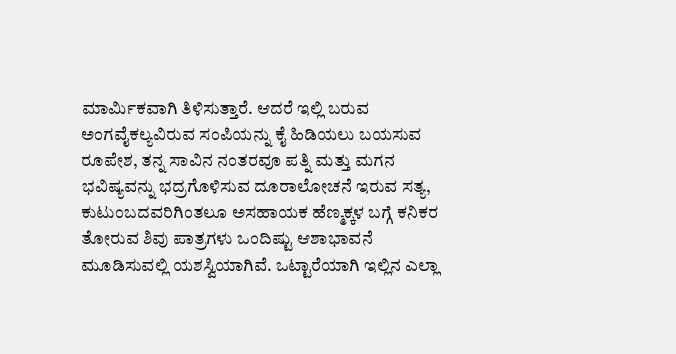ಮಾರ್ಮಿಕವಾಗಿ ತಿಳಿಸುತ್ತಾರೆ. ಆದರೆ ಇಲ್ಲಿ ಬರುವ ಅಂಗವೈಕಲ್ಯವಿರುವ ಸಂಪಿಯನ್ನು ಕೈ ಹಿಡಿಯಲು ಬಯಸುವ ರೂಪೇಶ, ತನ್ನ ಸಾವಿನ ನಂತರವೂ ಪತ್ನಿ ಮತ್ತು ಮಗನ ಭವಿಷ್ಯವನ್ನು ಭದ್ರಗೊಳಿಸುವ ದೂರಾಲೋಚನೆ ಇರುವ ಸತ್ಯ, ಕುಟುಂಬದವರಿಗಿಂತಲೂ ಅಸಹಾಯಕ ಹೆಣ್ಮಕ್ಕಳ ಬಗ್ಗೆ ಕನಿಕರ ತೋರುವ ಶಿವು ಪಾತ್ರಗಳು ಒಂದಿಷ್ಟು ಆಶಾಭಾವನೆ ಮೂಡಿಸುವಲ್ಲಿ ಯಶಸ್ವಿಯಾಗಿವೆ. ಒಟ್ಟಾರೆಯಾಗಿ ಇಲ್ಲಿನ ಎಲ್ಲಾ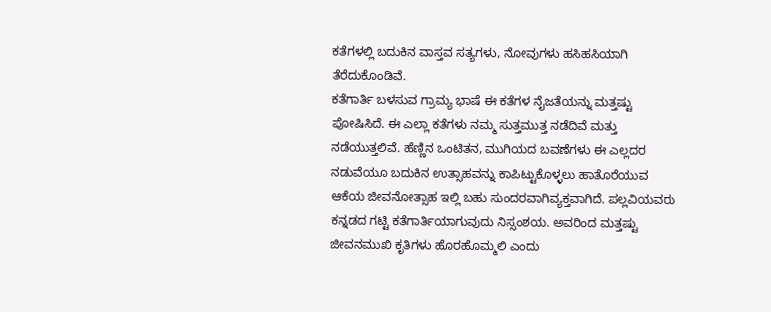ಕತೆಗಳಲ್ಲಿ ಬದುಕಿನ ವಾಸ್ತವ ಸತ್ಯಗಳು, ನೋವುಗಳು ಹಸಿಹಸಿಯಾಗಿ ತೆರೆದುಕೊಂಡಿವೆ.
ಕತೆಗಾರ್ತಿ ಬಳಸುವ ಗ್ರಾಮ್ಯ ಭಾಷೆ ಈ ಕತೆಗಳ ನೈಜತೆಯನ್ನು ಮತ್ತಷ್ಟು ಪೋಷಿಸಿದೆ. ಈ ಎಲ್ಲಾ ಕತೆಗಳು ನಮ್ಮ ಸುತ್ತಮುತ್ತ ನಡೆದಿವೆ ಮತ್ತು ನಡೆಯುತ್ತಲಿವೆ. ಹೆಣ್ಣಿನ ಒಂಟಿತನ, ಮುಗಿಯದ ಬವಣೆಗಳು ಈ ಎಲ್ಲದರ ನಡುವೆಯೂ ಬದುಕಿನ ಉತ್ಸಾಹವನ್ನು ಕಾಪಿಟ್ಟುಕೊಳ್ಳಲು ಹಾತೊರೆಯುವ ಆಕೆಯ ಜೀವನೋತ್ಸಾಹ ಇಲ್ಲಿ ಬಹು ಸುಂದರವಾಗಿವ್ಯಕ್ತವಾಗಿದೆ. ಪಲ್ಲವಿಯವರು ಕನ್ನಡದ ಗಟ್ಟಿ ಕತೆಗಾರ್ತಿಯಾಗುವುದು ನಿಸ್ಸಂಶಯ. ಅವರಿಂದ ಮತ್ತಷ್ಟು ಜೀವನಮುಖಿ ಕೃತಿಗಳು ಹೊರಹೊಮ್ಮಲಿ ಎಂದು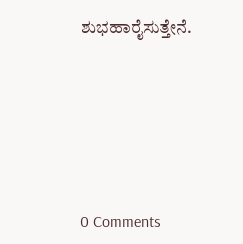ಶುಭಹಾರೈಸುತ್ತೇನೆ.






0 Comments